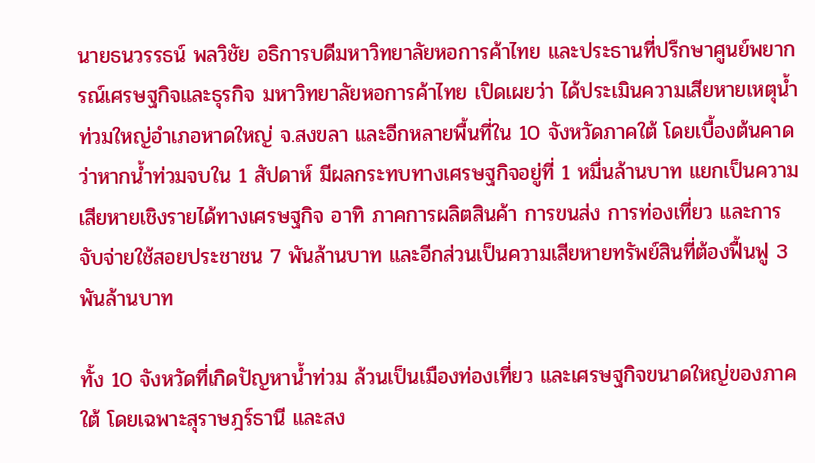นายธนวรรธน์ พลวิชัย อธิการบดีมหาวิทยาลัยหอการค้าไทย และประธานที่ปรึกษาศูนย์พยากรณ์เศรษฐกิจและธุรกิจ มหาวิทยาลัยหอการค้าไทย เปิดเผยว่า ได้ประเมินความเสียหายเหตุน้ำท่วมใหญ่อำเภอหาดใหญ่ จ.สงขลา และอีกหลายพื้นที่ใน 10 จังหวัดภาคใต้ โดยเบื้องต้นคาดว่าหากน้ำท่วมจบใน 1 สัปดาห์ มีผลกระทบทางเศรษฐกิจอยู่ที่ 1 หมื่นล้านบาท แยกเป็นความเสียหายเชิงรายได้ทางเศรษฐกิจ อาทิ ภาคการผลิตสินค้า การขนส่ง การท่องเที่ยว และการจับจ่ายใช้สอยประชาชน 7 พันล้านบาท และอีกส่วนเป็นความเสียหายทรัพย์สินที่ต้องฟื้นฟู 3 พันล้านบาท

ทั้ง 10 จังหวัดที่เกิดปัญหาน้ำท่วม ล้วนเป็นเมืองท่องเที่ยว และเศรษฐกิจขนาดใหญ่ของภาคใต้ โดยเฉพาะสุราษฎร์ธานี และสง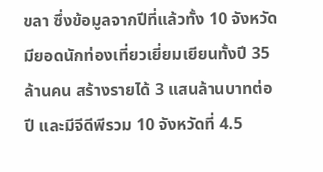ขลา ซึ่งข้อมูลจากปีที่แล้วทั้ง 10 จังหวัดมียอดนักท่องเที่ยวเยี่ยมเยียนทั้งปี 35 ล้านคน สร้างรายได้ 3 แสนล้านบาทต่อปี และมีจีดีพีรวม 10 จังหวัดที่ 4.5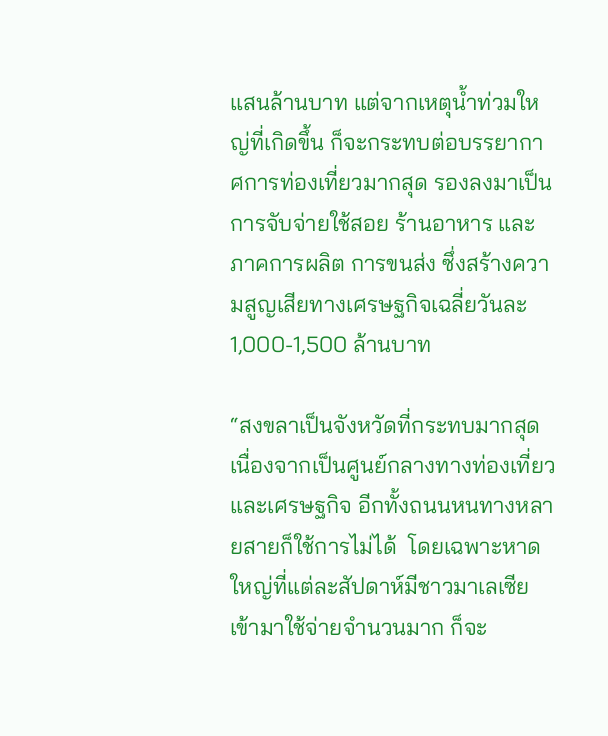แสนล้านบาท แต่จากเหตุน้ำท่วมใหญ่ที่เกิดขึ้น ก็จะกระทบต่อบรรยากาศการท่องเที่ยวมากสุด รองลงมาเป็นการจับจ่ายใช้สอย ร้านอาหาร และภาคการผลิต การขนส่ง ซึ่งสร้างความสูญเสียทางเศรษฐกิจเฉลี่ยวันละ 1,000-1,500 ล้านบาท

“สงขลาเป็นจังหวัดที่กระทบมากสุด เนื่องจากเป็นศูนย์กลางทางท่องเที่ยว และเศรษฐกิจ อีกทั้งถนนหนทางหลายสายก็ใช้การไม่ได้  โดยเฉพาะหาดใหญ่ที่แต่ละสัปดาห์มีชาวมาเลเซียเข้ามาใช้จ่ายจำนวนมาก ก็จะ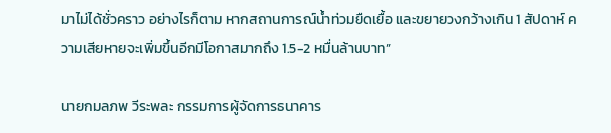มาไม่ได้ชั่วคราว อย่างไรก็ตาม หากสถานการณ์น้ำท่วมยืดเยื้อ และขยายวงกว้างเกิน 1 สัปดาห์ ความเสียหายจะเพิ่มขึ้นอีกมีโอกาสมากถึง 1.5-2 หมื่นล้านบาท”

นายกมลภพ วีระพละ กรรมการผู้จัดการธนาคาร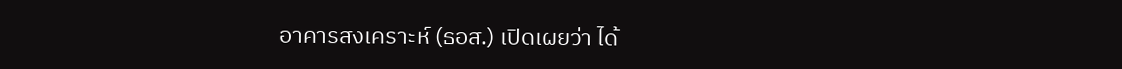อาคารสงเคราะห์ (ธอส.) เปิดเผยว่า ได้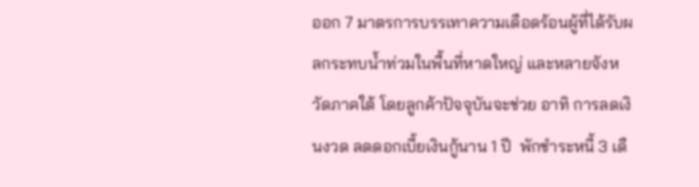ออก 7 มาตรการบรรเทาความเดือดร้อนผู้ที่ได้รับผลกระทบน้ำท่วมในพื้นที่หาดใหญ่ และหลายจังหวัดภาคใต้ โดยลูกค้าปัจจุบันจะช่วย อาทิ การลดเงินงวด ลดดอกเบี้ยเงินกู้นาน 1 ปี  พักชำระหนี้ 3 เดื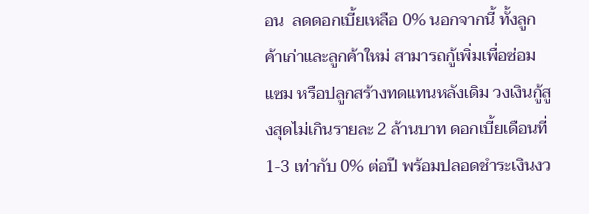อน  ลดดอกเบี้ยเหลือ 0% นอกจากนี้ ทั้งลูกค้าเก่าและลูกค้าใหม่ สามารถกู้เพิ่มเพื่อซ่อมแซม หรือปลูกสร้างทดแทนหลังเดิม วงเงินกู้สูงสุดไม่เกินรายละ 2 ล้านบาท ดอกเบี้ยเดือนที่ 1-3 เท่ากับ 0% ต่อปี พร้อมปลอดชำระเงินงว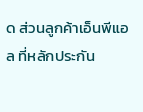ด ส่วนลูกค้าเอ็นพีแอล ที่หลักประกัน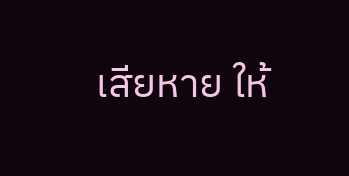เสียหาย ให้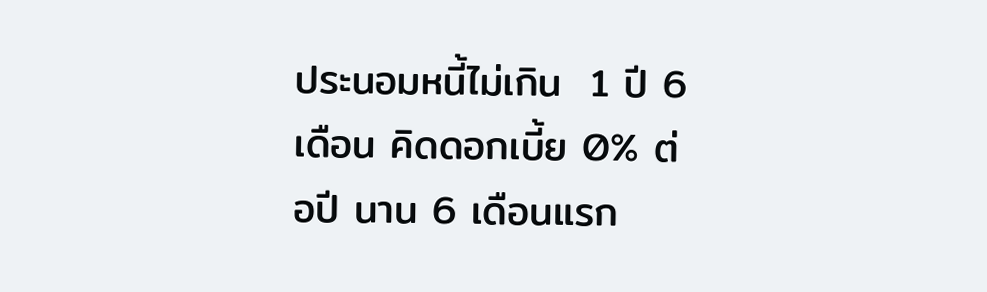ประนอมหนี้ไม่เกิน  1 ปี 6 เดือน คิดดอกเบี้ย 0% ต่อปี นาน 6 เดือนแรก